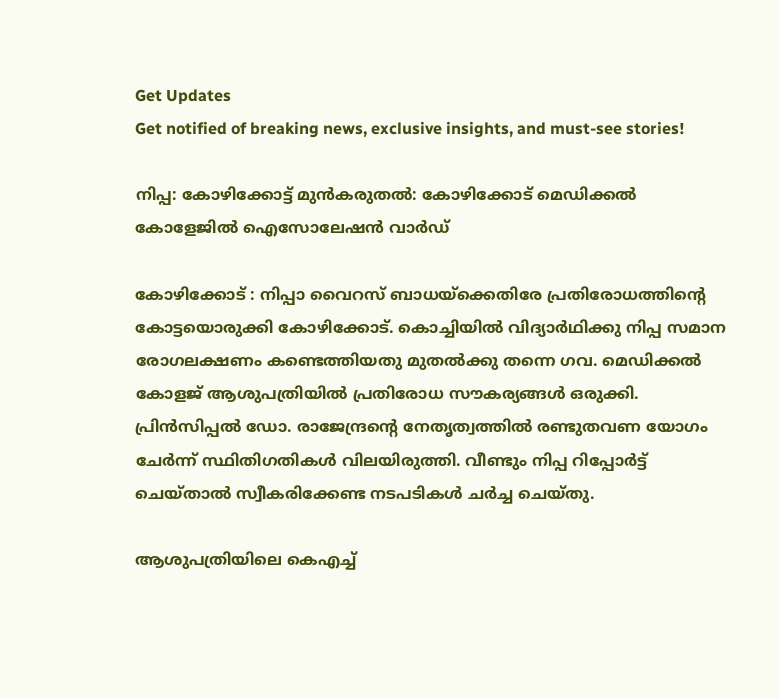Get Updates
Get notified of breaking news, exclusive insights, and must-see stories!

നിപ്പ: കോഴിക്കോട്ട് മുന്‍കരുതല്‍: കോഴിക്കോട് മെഡിക്കൽ കോളേജിൽ ഐസോലേഷൻ വാർഡ്

കോഴിക്കോട് : നിപ്പാ വൈറസ് ബാധയ്‌ക്കെതിരേ പ്രതിരോധത്തിന്റെ കോട്ടയൊരുക്കി കോഴിക്കോട്. കൊച്ചിയില്‍ വിദ്യാര്‍ഥിക്കു നിപ്പ സമാന രോഗലക്ഷണം കണ്ടെത്തിയതു മുതല്‍ക്കു തന്നെ ഗവ. മെഡിക്കല്‍ കോളജ് ആശുപത്രിയില്‍ പ്രതിരോധ സൗകര്യങ്ങള്‍ ഒരുക്കി. പ്രിന്‍സിപ്പല്‍ ഡോ. രാജേന്ദ്രന്റെ നേതൃത്വത്തില്‍ രണ്ടുതവണ യോഗം ചേര്‍ന്ന് സ്ഥിതിഗതികള്‍ വിലയിരുത്തി. വീണ്ടും നിപ്പ റിപ്പോര്‍ട്ട് ചെയ്താല്‍ സ്വീകരിക്കേണ്ട നടപടികള്‍ ചര്‍ച്ച ചെയ്തു.

ആശുപത്രിയിലെ കെഎച്ച്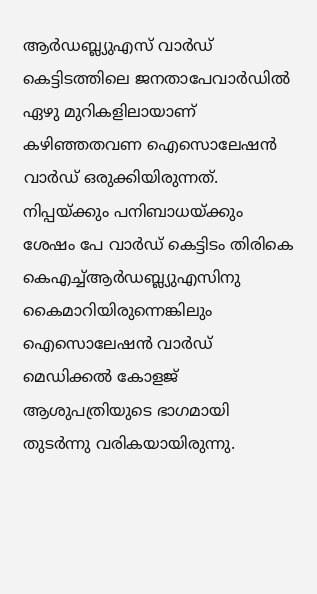ആര്‍ഡബ്ല്യുഎസ് വാര്‍ഡ് കെട്ടിടത്തിലെ ജനതാപേവാര്‍ഡില്‍ ഏഴു മുറികളിലായാണ് കഴിഞ്ഞതവണ ഐസൊലേഷന്‍ വാര്‍ഡ് ഒരുക്കിയിരുന്നത്. നിപ്പയ്ക്കും പനിബാധയ്ക്കും ശേഷം പേ വാര്‍ഡ് കെട്ടിടം തിരികെ കെഎച്ച്ആര്‍ഡബ്ല്യുഎസിനു കൈമാറിയിരുന്നെങ്കിലും ഐസൊലേഷന്‍ വാര്‍ഡ് മെഡിക്കല്‍ കോളജ് ആശുപത്രിയുടെ ഭാഗമായി തുടര്‍ന്നു വരികയായിരുന്നു.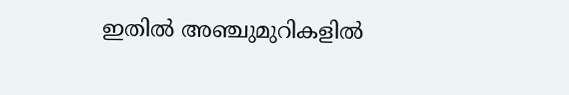ഇതില്‍ അഞ്ചുമുറികളില്‍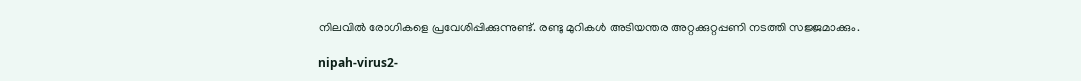നിലവില്‍ രോഗികളെ പ്രവേശിപ്പിക്കുന്നുണ്ട്. രണ്ടു മുറികള്‍ അടിയന്തര അറ്റക്കുറ്റപ്പണി നടത്തി സജ്ജമാക്കും.

nipah-virus2-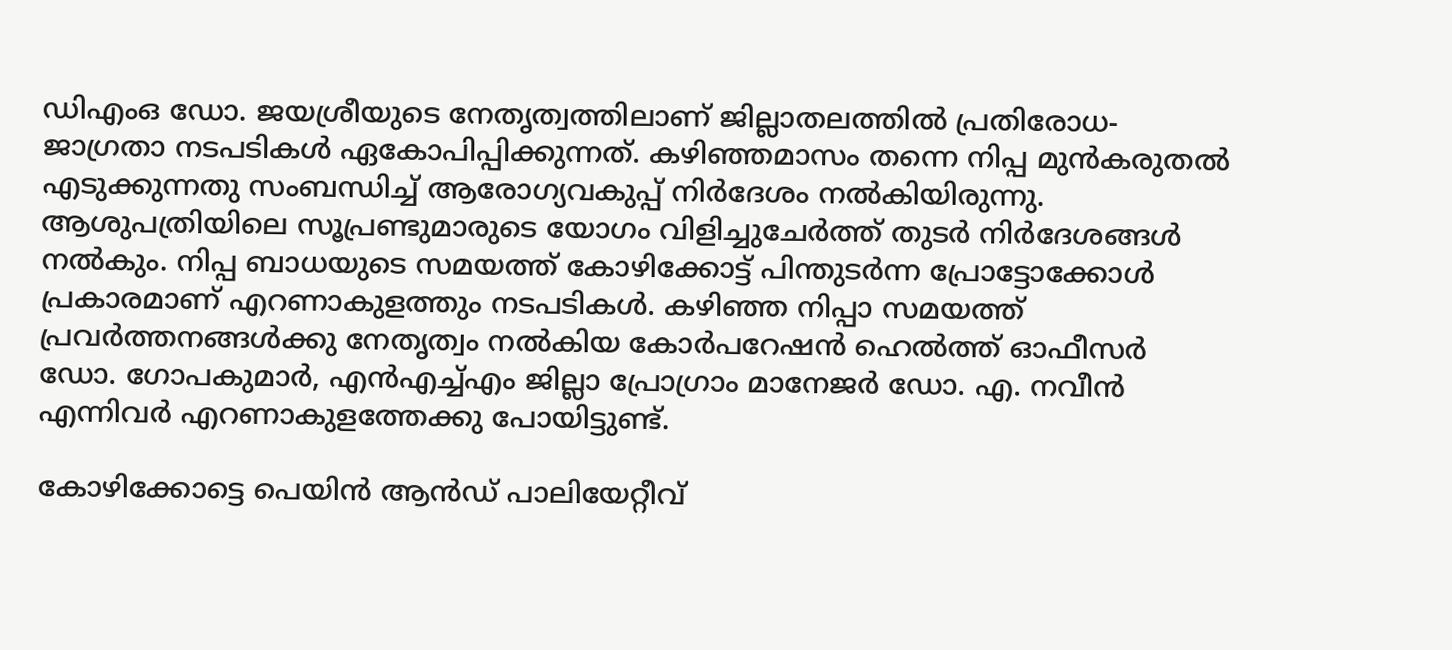ഡിഎംഒ ഡോ. ജയശ്രീയുടെ നേതൃത്വത്തിലാണ് ജില്ലാതലത്തില്‍ പ്രതിരോധ- ജാഗ്രതാ നടപടികള്‍ ഏകോപിപ്പിക്കുന്നത്. കഴിഞ്ഞമാസം തന്നെ നിപ്പ മുന്‍കരുതല്‍ എടുക്കുന്നതു സംബന്ധിച്ച് ആരോഗ്യവകുപ്പ് നിര്‍ദേശം നല്‍കിയിരുന്നു. ആശുപത്രിയിലെ സൂപ്രണ്ടുമാരുടെ യോഗം വിളിച്ചുചേര്‍ത്ത് തുടര്‍ നിര്‍ദേശങ്ങള്‍ നല്‍കും. നിപ്പ ബാധയുടെ സമയത്ത് കോഴിക്കോട്ട് പിന്തുടര്‍ന്ന പ്രോട്ടോക്കോള്‍ പ്രകാരമാണ് എറണാകുളത്തും നടപടികള്‍. കഴിഞ്ഞ നിപ്പാ സമയത്ത് പ്രവര്‍ത്തനങ്ങള്‍ക്കു നേതൃത്വം നല്‍കിയ കോര്‍പറേഷന്‍ ഹെല്‍ത്ത് ഓഫീസര്‍ ഡോ. ഗോപകുമാര്‍, എന്‍എച്ച്എം ജില്ലാ പ്രോഗ്രാം മാനേജര്‍ ഡോ. എ. നവീന്‍ എന്നിവര്‍ എറണാകുളത്തേക്കു പോയിട്ടുണ്ട്.

കോഴിക്കോട്ടെ പെയിന്‍ ആന്‍ഡ് പാലിയേറ്റീവ്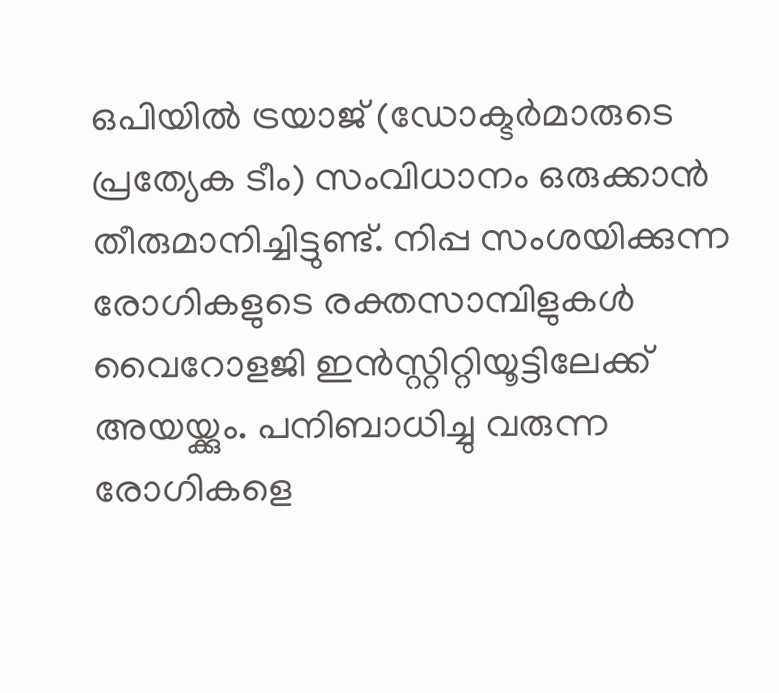ഒപിയില്‍ ട്രയാജ് (ഡോക്ടര്‍മാരുടെ പ്രത്യേക ടീം) സംവിധാനം ഒരുക്കാന്‍ തീരുമാനിച്ചിട്ടുണ്ട്. നിപ്പ സംശയിക്കുന്ന രോഗികളുടെ രക്തസാമ്പിളുകള്‍ വൈറോളജി ഇന്‍സ്റ്റിറ്റിയൂട്ടിലേക്ക് അയയ്ക്കും. പനിബാധിച്ചു വരുന്ന രോഗികളെ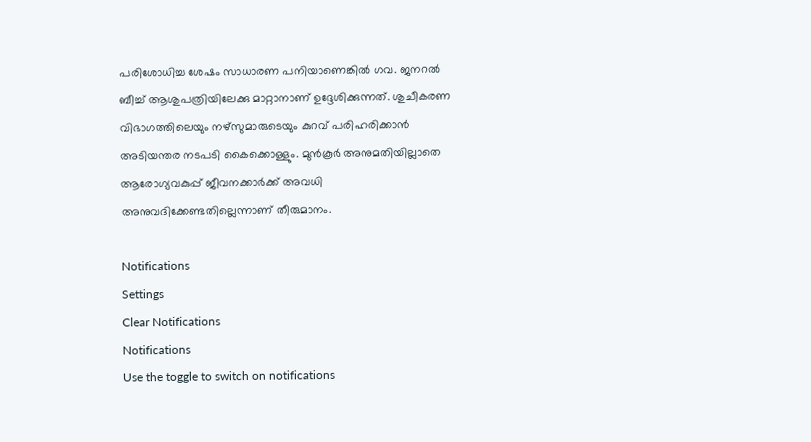പരിശോധിച്ച ശേഷം സാധാരണ പനിയാണെങ്കില്‍ ഗവ. ജനറല്‍ ബീച്ച് ആശുപത്രിയിലേക്കു മാറ്റാനാണ് ഉദ്ദേശിക്കുന്നത്. ശുചീകരണ വിഭാഗത്തിലെയും നഴ്‌സുമാരുടെയും കുറവ് പരിഹരിക്കാന്‍ അടിയന്തര നടപടി കൈക്കൊള്ളും. മുന്‍കൂര്‍ അനുമതിയില്ലാതെ ആരോഗ്യവകുപ്പ് ജീവനക്കാര്‍ക്ക് അവധി അനുവദിക്കേണ്ടതില്ലെന്നാണ് തീരുമാനം.

Notifications
Settings
Clear Notifications
Notifications
Use the toggle to switch on notifications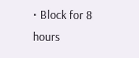• Block for 8 hours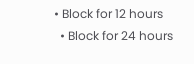• Block for 12 hours
  • Block for 24 hours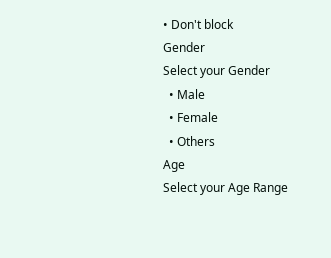• Don't block
Gender
Select your Gender
  • Male
  • Female
  • Others
Age
Select your Age Range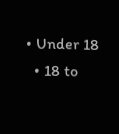• Under 18
  • 18 to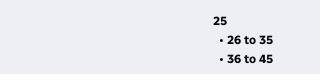25
  • 26 to 35
  • 36 to 45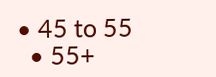• 45 to 55
  • 55+